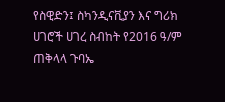የስዊድን፤ ስካንዲናቪያን እና ግሪክ ሀገሮች ሀገረ ስብከት የ2016 ዓ/ም ጠቅላላ ጉባኤ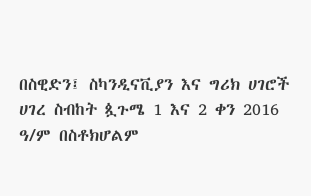በስዊድን፤ ስካንዲናቪያን እና ግሪክ ሀገሮች ሀገረ ስብከት ጷጉሜ 1 እና 2 ቀን 2016 ዓ/ም በስቶክሆልም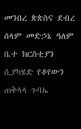መንበረ ጵጵስና ደብረ ሰላም መድኃኔ ዓለም ቤተ ክርስቲያን ሲያካሄድ የቆየውን ጠቅላላ ጉባኤ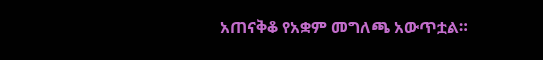አጠናቅቆ የአቋም መግለጫ አውጥቷል።